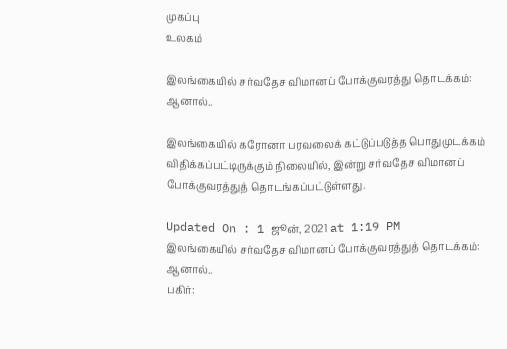முகப்பு
உலகம்

இலங்கையில் சர்வதேச விமானப் போக்குவரத்து தொடக்கம்: ஆனால்..

இலங்கையில் கரோனா பரவலைக் கட்டுப்படுத்த பொதுமுடக்கம் விதிக்கப்பட்டிருக்கும் நிலையில், இன்று சர்வதேச விமானப் போக்குவரத்துத் தொடங்கப்பட்டுள்ளது.

Updated On : 1 ஜூன், 2021 at 1:19 PM
இலங்கையில் சர்வதேச விமானப் போக்குவரத்துத் தொடக்கம்: ஆனால்..
பகிர்: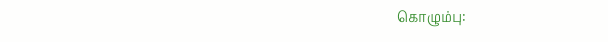கொழும்பு: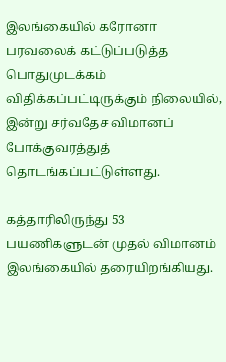இலங்கையில் கரோனா பரவலைக் கட்டுப்படுத்த பொதுமுடக்கம் விதிக்கப்பட்டிருக்கும் நிலையில், இன்று சர்வதேச விமானப் போக்குவரத்துத் தொடங்கப்பட்டுள்ளது.

கத்தாரிலிருந்து 53 பயணிகளுடன் முதல் விமானம் இலங்கையில் தரையிறங்கியது.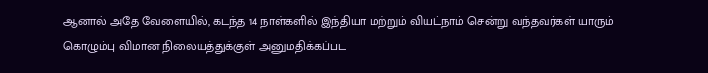ஆனால் அதே வேளையில், கடந்த 14 நாள்களில் இந்தியா மற்றும் வியட்நாம் சென்று வந்தவர்கள் யாரும் கொழும்பு விமான நிலையத்துக்குள் அனுமதிக்கப்பட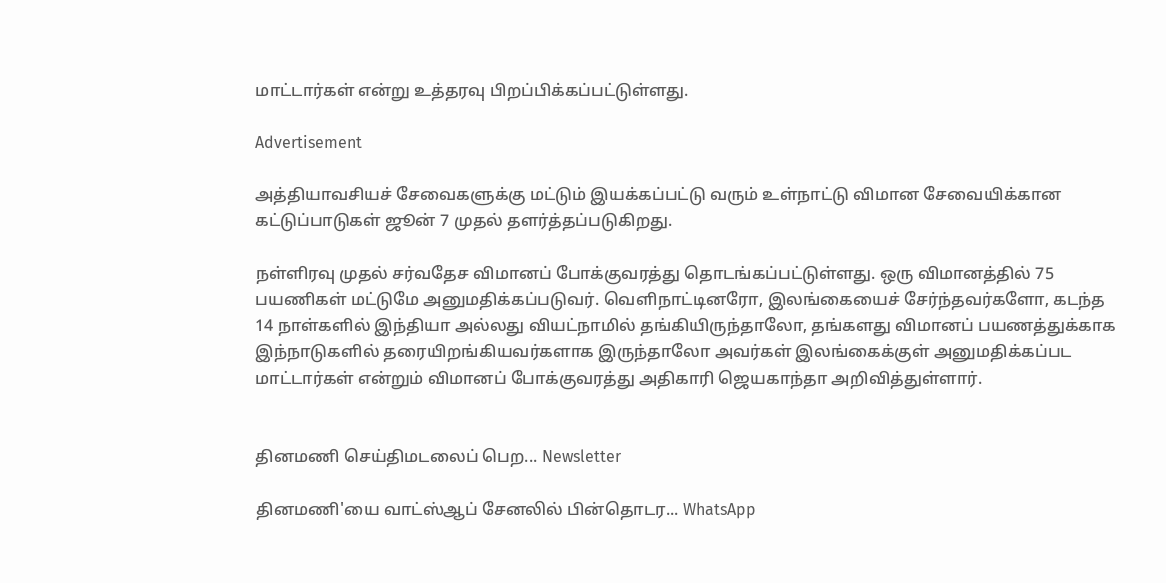மாட்டார்கள் என்று உத்தரவு பிறப்பிக்கப்பட்டுள்ளது.

Advertisement

அத்தியாவசியச் சேவைகளுக்கு மட்டும் இயக்கப்பட்டு வரும் உள்நாட்டு விமான சேவையிக்கான கட்டுப்பாடுகள் ஜூன் 7 முதல் தளர்த்தப்படுகிறது.

நள்ளிரவு முதல் சர்வதேச விமானப் போக்குவரத்து தொடங்கப்பட்டுள்ளது. ஒரு விமானத்தில் 75 பயணிகள் மட்டுமே அனுமதிக்கப்படுவர். வெளிநாட்டினரோ, இலங்கையைச் சேர்ந்தவர்களோ, கடந்த 14 நாள்களில் இந்தியா அல்லது வியட்நாமில் தங்கியிருந்தாலோ, தங்களது விமானப் பயணத்துக்காக இந்நாடுகளில் தரையிறங்கியவர்களாக இருந்தாலோ அவர்கள் இலங்கைக்குள் அனுமதிக்கப்பட மாட்டார்கள் என்றும் விமானப் போக்குவரத்து அதிகாரி ஜெயகாந்தா அறிவித்துள்ளார்.


தினமணி செய்திமடலைப் பெற... Newsletter

தினமணி'யை வாட்ஸ்ஆப் சேனலில் பின்தொடர... WhatsApp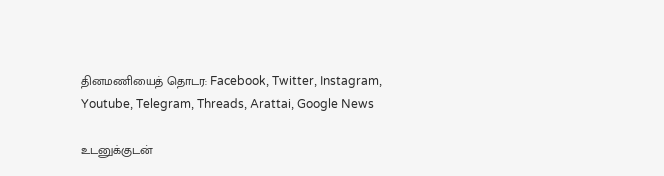தினமணியைத் தொடர: Facebook, Twitter, Instagram, Youtube, Telegram, Threads, Arattai, Google News

உடனுக்குடன்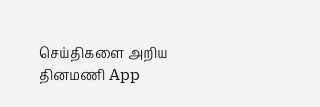செய்திகளை அறிய தினமணி App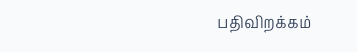பதிவிறக்கம்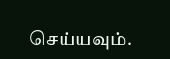செய்யவும்.